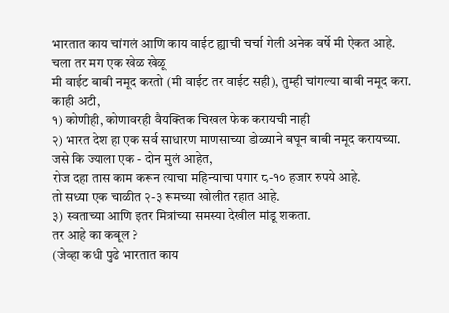भारतात काय चांगलं आणि काय वाईट ह्याची चर्चा गेली अनेक वर्षे मी ऐकत आहे.
चला तर मग एक खेळ खेळू
मी वाईट बाबी नमूद करतो (मी वाईट तर वाईट सही), तुम्ही चांगल्या बाबी नमूद करा.
काही अटी,
१) कोणीही, कोणावरही वैयक्तिक चिखल फेक करायची नाही
२) भारत देश हा एक सर्व साधारण माणसाच्या डोळ्याने बघून बाबी नमूद करायच्या.
जसे कि ज्याला एक - दोन मुलं आहेत,
रोज दहा तास काम करून त्याचा महिन्याचा पगार ८-१० हजार रुपये आहे.
तो सध्या एक चाळीत २-३ रूमच्या खोलीत रहात आहे.
३) स्वताच्या आणि इतर मित्रांच्या समस्या देखील मांडू शकता.
तर आहे का कबूल ?
(जेव्हा कधी पुढे भारतात काय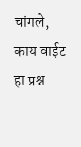चांगले, काय वाईट हा प्रश्न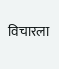विचारला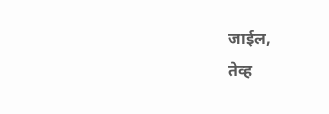जाईल,
तेव्ह